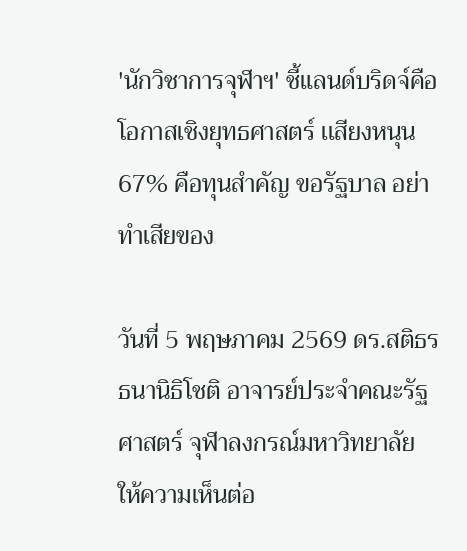'นักวิชาการจุฬาฯ' ชี้แลนด์บริดจ์คือโอกาสเชิงยุทธศาสตร์ เเสียงหนุน 67% คือทุนสำคัญ ขอรัฐบาล อย่าทำเสียของ

วันที่ 5 พฤษภาคม 2569 ดร.สติธร ธนานิธิโชติ อาจารย์ประจำคณะรัฐศาสตร์ จุฬาลงกรณ์มหาวิทยาลัย ให้ความเห็นต่อ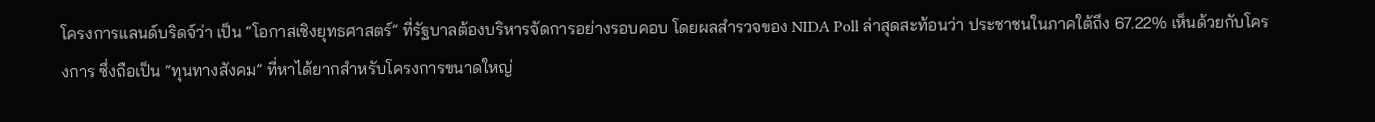โครงการแลนด์บริดจ์ว่า เป็น “โอกาสเชิงยุทธศาสตร์” ที่รัฐบาลต้องบริหารจัดการอย่างรอบคอบ โดยผลสำรวจของ NIDA Poll ล่าสุดสะท้อนว่า ประชาชนในภาคใต้ถึง 67.22% เห็นด้วยกับโครงการ ซึ่งถือเป็น “ทุนทางสังคม” ที่หาได้ยากสำหรับโครงการขนาดใหญ่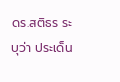ดร.สติธร ระบุว่า ประเด็น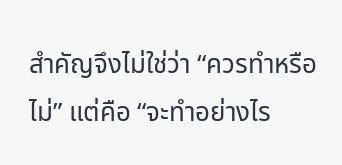สำคัญจึงไม่ใช่ว่า “ควรทำหรือไม่” แต่คือ “จะทำอย่างไร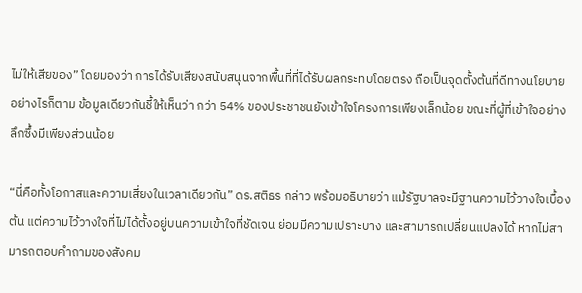ไม่ให้เสียของ” โดยมองว่า การได้รับเสียงสนับสนุนจากพื้นที่ที่ได้รับผลกระทบโดยตรง ถือเป็นจุดตั้งต้นที่ดีทางนโยบาย อย่างไรก็ตาม ข้อมูลเดียวกันชี้ให้เห็นว่า กว่า 54% ของประชาชนยังเข้าใจโครงการเพียงเล็กน้อย ขณะที่ผู้ที่เข้าใจอย่างลึกซึ้งมีเพียงส่วนน้อย

“นี่คือทั้งโอกาสและความเสี่ยงในเวลาเดียวกัน” ดร.สติธร กล่าว พร้อมอธิบายว่า แม้รัฐบาลจะมีฐานความไว้วางใจเบื้องต้น แต่ความไว้วางใจที่ไม่ได้ตั้งอยู่บนความเข้าใจที่ชัดเจน ย่อมมีความเปราะบาง และสามารถเปลี่ยนแปลงได้ หากไม่สามารถตอบคำถามของสังคม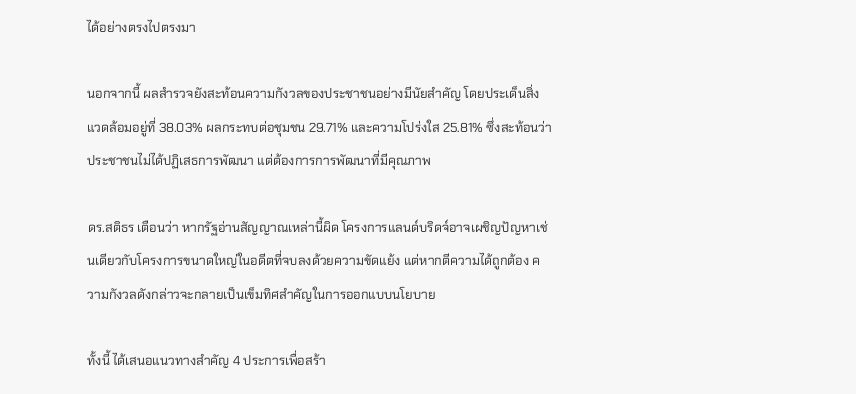ได้อย่างตรงไปตรงมา

นอกจากนี้ ผลสำรวจยังสะท้อนความกังวลของประชาชนอย่างมีนัยสำคัญ โดยประเด็นสิ่งแวดล้อมอยู่ที่ 38.03% ผลกระทบต่อชุมชน 29.71% และความโปร่งใส 25.81% ซึ่งสะท้อนว่า ประชาชนไม่ได้ปฏิเสธการพัฒนา แต่ต้องการการพัฒนาที่มีคุณภาพ

ดร.สติธร เตือนว่า หากรัฐอ่านสัญญาณเหล่านี้ผิด โครงการแลนด์บริดจ์อาจเผชิญปัญหาเช่นเดียวกับโครงการขนาดใหญ่ในอดีตที่จบลงด้วยความขัดแย้ง แต่หากตีความได้ถูกต้อง ความกังวลดังกล่าวจะกลายเป็นเข็มทิศสำคัญในการออกแบบนโยบาย

ทั้งนี้ ได้เสนอแนวทางสำคัญ 4 ประการเพื่อสร้า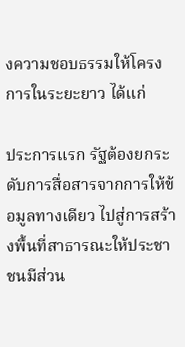งความชอบธรรมให้โครงการในระยะยาว ได้แก่

ประการแรก รัฐต้องยกระดับการสื่อสารจากการให้ข้อมูลทางเดียว ไปสู่การสร้างพื้นที่สาธารณะให้ประชาชนมีส่วน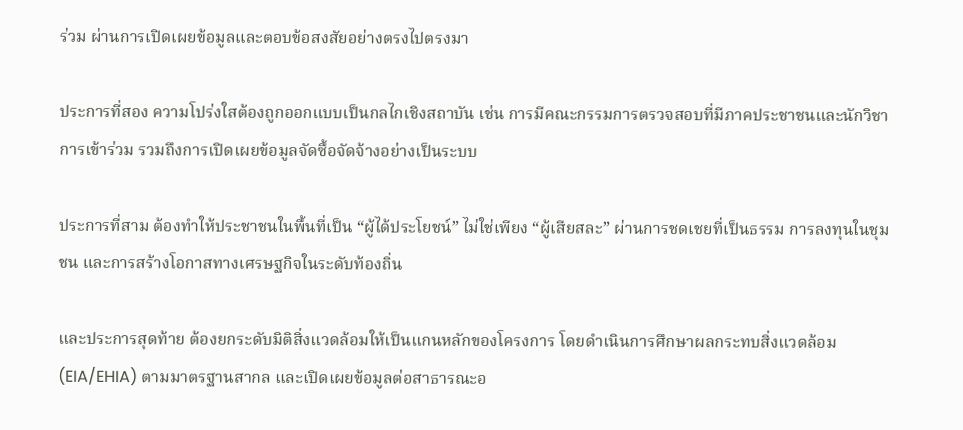ร่วม ผ่านการเปิดเผยข้อมูลและตอบข้อสงสัยอย่างตรงไปตรงมา

ประการที่สอง ความโปร่งใสต้องถูกออกแบบเป็นกลไกเชิงสถาบัน เช่น การมีคณะกรรมการตรวจสอบที่มีภาคประชาชนและนักวิชาการเข้าร่วม รวมถึงการเปิดเผยข้อมูลจัดซื้อจัดจ้างอย่างเป็นระบบ

ประการที่สาม ต้องทำให้ประชาชนในพื้นที่เป็น “ผู้ได้ประโยชน์” ไม่ใช่เพียง “ผู้เสียสละ” ผ่านการชดเชยที่เป็นธรรม การลงทุนในชุมชน และการสร้างโอกาสทางเศรษฐกิจในระดับท้องถิ่น

และประการสุดท้าย ต้องยกระดับมิติสิ่งแวดล้อมให้เป็นแกนหลักของโครงการ โดยดำเนินการศึกษาผลกระทบสิ่งแวดล้อม (EIA/EHIA) ตามมาตรฐานสากล และเปิดเผยข้อมูลต่อสาธารณะอ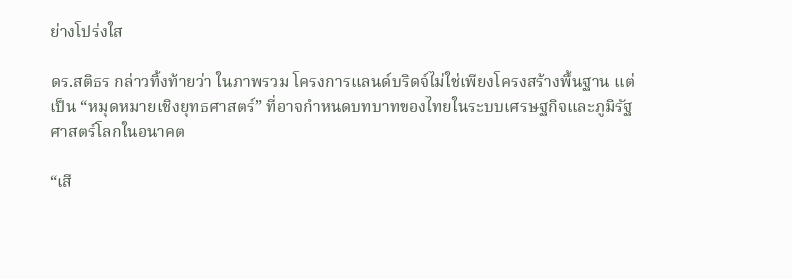ย่างโปร่งใส

ดร.สติธร กล่าวทิ้งท้ายว่า ในภาพรวม โครงการแลนด์บริดจ์ไม่ใช่เพียงโครงสร้างพื้นฐาน แต่เป็น “หมุดหมายเชิงยุทธศาสตร์” ที่อาจกำหนดบทบาทของไทยในระบบเศรษฐกิจและภูมิรัฐศาสตร์โลกในอนาคต

“เสี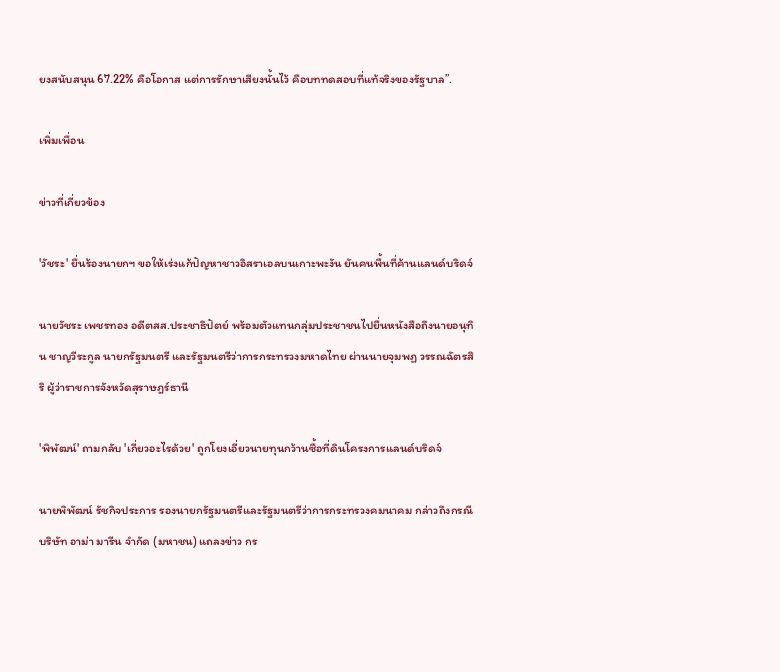ยงสนับสนุน 67.22% คือโอกาส แต่การรักษาเสียงนั้นไว้ คือบททดสอบที่แท้จริงของรัฐบาล”.

เพิ่มเพื่อน

ข่าวที่เกี่ยวข้อง

'วัชระ' ยื่นร้องนายกฯ ขอให้เร่งแก้ปัญหาชาวอิสราเอลบนเกาะพะงัน ยันคนพื้นที่ค้านแลนด์บริดจ์

นายวัชระ เพชรทอง อดีตสส.ประชาธิปัตย์ พร้อมตัวแทนกลุ่มประชาชนไปยื่นหนังสือถึงนายอนุทิน ชาญวีระกูล นายกรัฐมนตรี และรัฐมนตรีว่าการกระทรวงมหาดไทย ผ่านนายจุมพฏ วรรณฉัตรสิริ ผู้ว่าราชการจังหวัดสุราษฎร์ธานี

'พิพัฒน์' ถามกลับ 'เกี่ยวอะไรด้วย' ถูกโยงเอี่ยวนายทุนกว้านซื้อที่ดินโครงการแลนด์บริดจ์

นายพิพัฒน์ รัชกิจประการ รองนายกรัฐมนตรีและรัฐมนตรีว่าการกระทรวงคมนาคม กล่าวถึงกรณีบริษัท อาม่า มารีน จำกัด (มหาชน) แถลงข่าว กร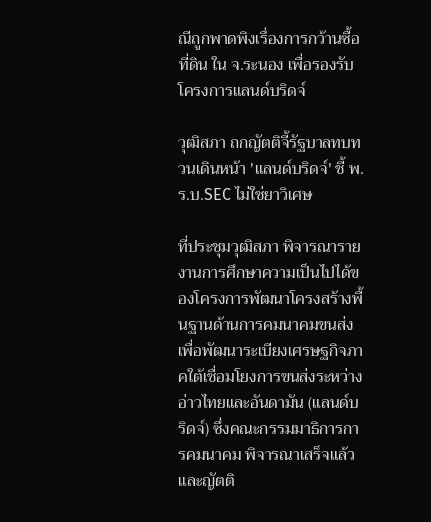ณีถูกพาดพิงเรื่องการกว้านซื้อที่ดิน ใน จ.ระนอง เพื่อรองรับโครงการแลนด์บริดจ์

วุฒิสภา ถกญัตติจี้รัฐบาลทบทวนเดินหน้า 'แลนด์บริดจ์' ชี้ พ.ร.บ.SEC ไม่ใช่ยาวิเศษ

ที่ประชุมวุฒิสภา พิจารณารายงานการศึกษาความเป็นไปได้ของโครงการพัฒนาโครงสร้างพื้นฐานด้านการคมนาคมขนส่งเพื่อพัฒนาระเบียงเศรษฐกิจภาคใต้เชื่อมโยงการขนส่งระหว่างอ่าวไทยและอันดามัน (แลนด์บริดจ์) ซึ่งคณะกรรมมาธิการการคมนาคม พิจารณาเสร็จแล้ว และญัตติ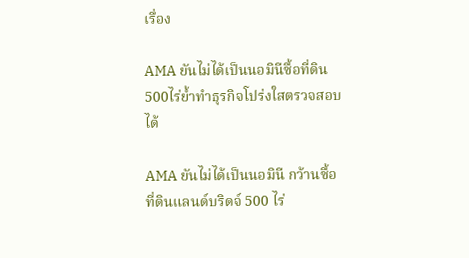เรื่อง

AMA ยันไม่ได้เป็นนอมินีซื้อที่ดิน500ไร่ย้ำทำธุรกิจโปร่งใสตรวจสอบได้

AMA ยันไม่ได้เป็นนอมินี กว้านซื้อที่ดินแลนด์บริดจ์ 500 ไร่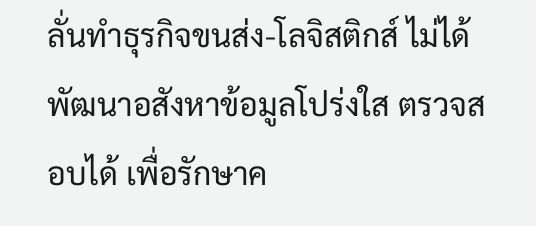ลั่นทำธุรกิจขนส่ง-โลจิสติกส์ ไม่ได้พัฒนาอสังหาข้อมูลโปร่งใส ตรวจสอบได้ เพื่อรักษาค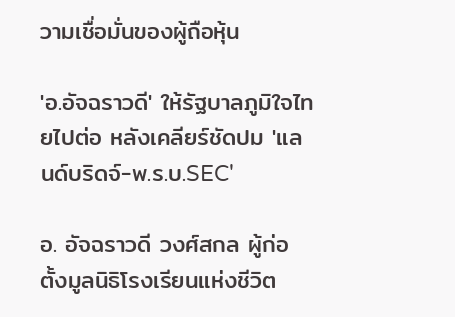วามเชื่อมั่นของผู้ถือหุ้น

'อ.อัจฉราวดี' ให้รัฐบาลภูมิใจไทยไปต่อ หลังเคลียร์ชัดปม 'แลนด์บริดจ์-พ.ร.บ.SEC'

อ. อัจฉราวดี วงศ์สกล ผู้ก่อตั้งมูลนิธิโรงเรียนแห่งชีวิต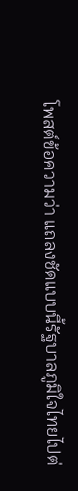โพสต์ข้อความว่า แถลงชัดแบบนี้รัฐบาลภูมิใจไทยไปต่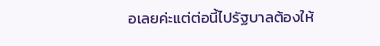อเลยค่ะแต่ต่อนี้ไปรัฐบาลต้องให้